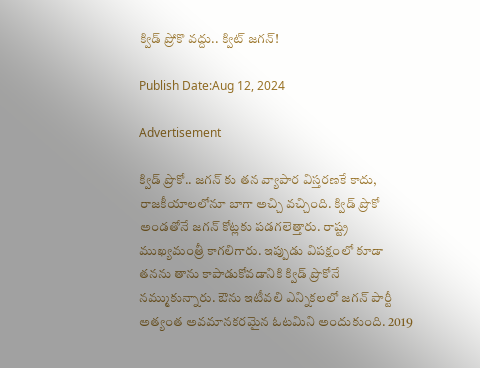క్విడ్ ప్రోకొ వద్దు.. క్విట్ జగన్!

Publish Date:Aug 12, 2024

Advertisement

క్విడ్ ప్రొకో.. జగన్ కు తన వ్యాపార విస్తరణకే కాదు, రాజకీయాలలోనూ బాగా అచ్చి వచ్చింది. క్విడ్ ప్రొకో అండతోనే జగన్ కోట్లకు పడగలెత్తారు. రాష్ట్ర ముఖ్యమంత్రీ కాగలిగారు. ఇప్పుడు విపక్షంలో కూడా తనను తాను కాపాడుకోవడానికి క్విడ్ ప్రొకోనే నమ్ముకున్నారు. ఔను ఇటీవలి ఎన్నికలలో జగన్ పార్టీ అత్యంత అవమానకరమైన ఓటమిని అందుకుంది. 2019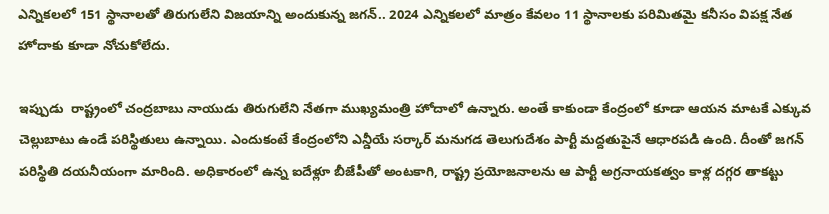ఎన్నికలలో 151 స్థానాలతో తిరుగులేని విజయాన్ని అందుకున్న జగన్.. 2024 ఎన్నికలలో మాత్రం కేవలం 11 స్థానాలకు పరిమితమై కనీసం విపక్ష నేత హోదాకు కూడా నోచుకోలేదు.

ఇప్పుడు  రాష్ట్రంలో చంద్రబాబు నాయుడు తిరుగులేని నేతగా ముఖ్యమంత్రి హోదాలో ఉన్నారు. అంతే కాకుండా కేంద్రంలో కూడా ఆయన మాటకే ఎక్కువ చెల్లుబాటు ఉండే పరిస్థితులు ఉన్నాయి. ఎందుకంటే కేంద్రంలోని ఎన్డీయే సర్కార్ మనుగడ తెలుగుదేశం పార్టీ మద్దతుపైనే ఆధారపడి ఉంది. దీంతో జగన్  పరిస్థితి దయనీయంగా మారింది. అధికారంలో ఉన్న ఐదేళ్లూ బీజేపీతో అంటకాగి, రాష్ట్ర ప్రయోజనాలను ఆ పార్టీ అగ్రనాయకత్వం కాళ్ల దగ్గర తాకట్టు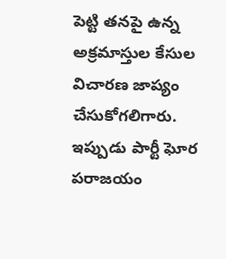పెట్టి తనపై ఉన్న అక్రమాస్తుల కేసుల విచారణ జాప్యం చేసుకోగలిగారు. ఇప్పుడు పార్టీ ఘోర పరాజయం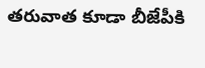తరువాత కూడా బీజేపీకి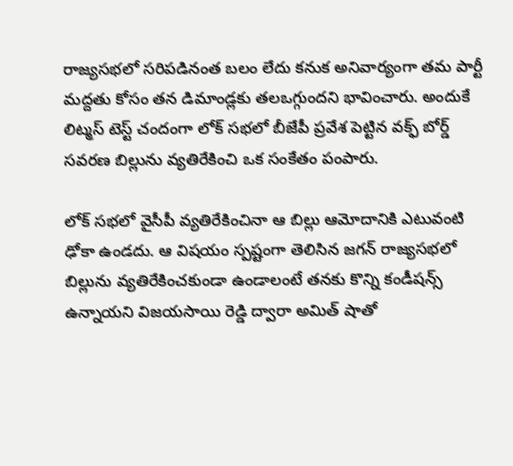రాజ్యసభలో సరిపడినంత బలం లేదు కనుక అనివార్యంగా తమ పార్టీ మద్దతు కోసం తన డిమాండ్లకు తలఒగ్గుందని భావించారు. అందుకే లిట్మస్ టెస్ట్ చందంగా లోక్ సభలో బీజేపీ ప్రవేశ పెట్టిన వక్ఫ్ బోర్డ్ సవరణ బిల్లును వ్యతిరేకించి ఒక సంకేతం పంపారు.

లోక్ సభలో వైసీపీ వ్యతిరేకించినా ఆ బిల్లు ఆమోదానికి ఎటువంటి ఢోకా ఉండదు. ఆ విషయం స్పష్టంగా తెలిసిన జగన్ రాజ్యసభలో బిల్లును వ్యతిరేకించకుండా ఉండాలంటే తనకు కొన్ని కండీషన్స్ ఉన్నాయని విజయసాయి రెడ్డి ద్వారా అమిత్ షాతో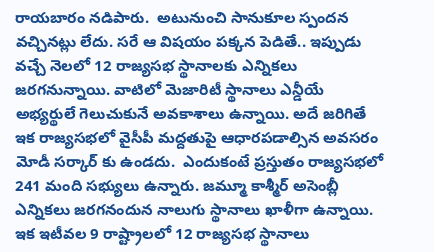రాయబారం నడిపారు.  అటునుంచి సానుకూల స్పందన వచ్చినట్లు లేదు. సరే ఆ విషయం పక్కన పెడితే.. ఇప్పుడు వచ్చే నెలలో 12 రాజ్యసభ స్థానాలకు ఎన్నికలు జరగనున్నాయి. వాటిలో మెజారిటీ స్థానాలు ఎన్డీయే అభ్యర్థులే గెలుచుకునే అవకాశాలు ఉన్నాయి. అదే జరిగితే ఇక రాజ్యసభలో వైసీపీ మద్దతుపై ఆధారపడాల్సిన అవసరం మోడీ సర్కార్ కు ఉండదు.  ఎందుకంటే ప్రస్తుతం రాజ్యసభలో 241 మంది సభ్యులు ఉన్నారు. జమ్మూ కాశ్మీర్ అసెంబ్లీ ఎన్నికలు జరగనందున నాలుగు స్థానాలు ఖాళీగా ఉన్నాయి. ఇక ఇటీవల 9 రాష్ట్రాలలో 12 రాజ్యసభ స్థానాలు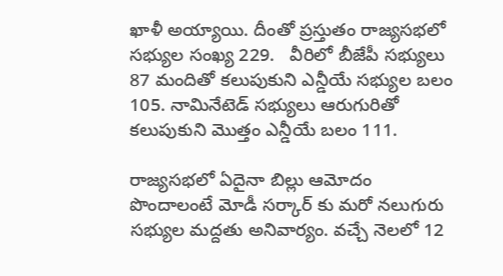ఖాళీ అయ్యాయి. దీంతో ప్రస్తుతం రాజ్యసభలో సభ్యుల సంఖ్య 229.   వీరిలో బీజేపీ సభ్యులు 87 మందితో కలుపుకుని ఎన్డీయే సభ్యుల బలం 105. నామినేటెడ్ సభ్యులు ఆరుగురితో కలుపుకుని మొత్తం ఎన్డీయే బలం 111.

రాజ్యసభలో ఏదైనా బిల్లు ఆమోదం పొందాలంటే మోడీ సర్కార్ కు మరో నలుగురు సభ్యుల మద్దతు అనివార్యం. వచ్చే నెలలో 12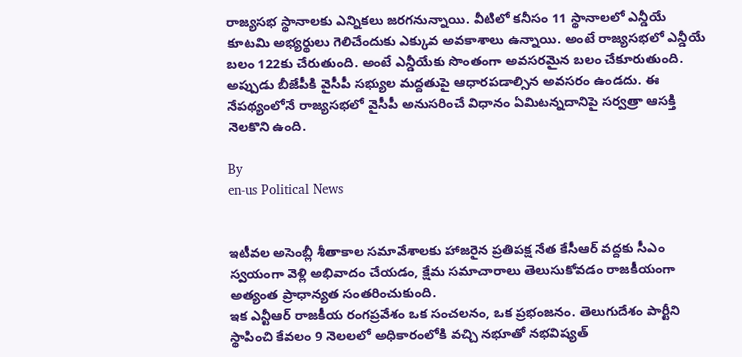రాజ్యసభ స్థానాలకు ఎన్నికలు జరగనున్నాయి. వీటిలో కనీసం 11 స్థానాలలో ఎన్డీయే కూటమి అభ్యర్థులు గెలిచేందుకు ఎక్కువ అవకాశాలు ఉన్నాయి. అంటే రాజ్యసభలో ఎన్డీయే బలం 122కు చేరుతుంది. అంటే ఎన్డీయేకు సొంతంగా అవసరమైన బలం చేకూరుతుంది. అప్పుడు బీజేపీకి వైసీపీ సభ్యుల మద్దతుపై ఆధారపడాల్సిన అవసరం ఉండదు. ఈ నేపథ్యంలోనే రాజ్యసభలో వైసీపీ అనుసరించే విధానం ఏమిటన్నదానిపై సర్వత్రా ఆసక్తి నెలకొని ఉంది.

By
en-us Political News


ఇటీవల అసెంబ్లీ శీతాకాల సమావేశాలకు హాజరైన ప్రతిపక్ష నేత కేసీఆర్ వద్దకు సీఎం స్వయంగా వెళ్లి అభివాదం చేయడం, క్షేమ సమాచారాలు తెలుసుకోవడం రాజకీయంగా అత్యంత ప్రాధాన్యత సంతరించుకుంది.
ఇక ఎన్టీఆర్ రాజకీయ రంగప్రవేశం ఒక సంచలనం, ఒక ప్రభంజనం. తెలుగుదేశం పార్టీని స్థాపించి కేవలం 9 నెలలలో అధికారంలోకి వచ్చి నభూతో నభవిష్యత్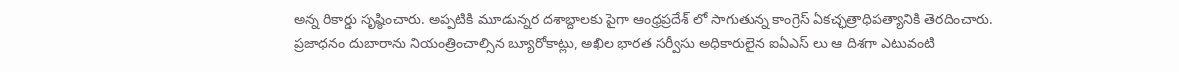అన్న రికార్డు సృష్ఠించారు. అప్పటికి మూడున్నర దశాబ్దాలకు పైగా ఆంధ్రప్రదేశ్ లో సాగుతున్న కాంగ్రెస్ ఏకచ్ఛత్రాధిపత్యానికి తెరదించారు.
ప్రజాధనం దుబారాను నియంత్రించాల్సిన బ్యూరోకాట్లు, అఖిల భారత సర్వీసు అధికారులైన ఐఏఎస్ లు ఆ దిశగా ఎటువంటి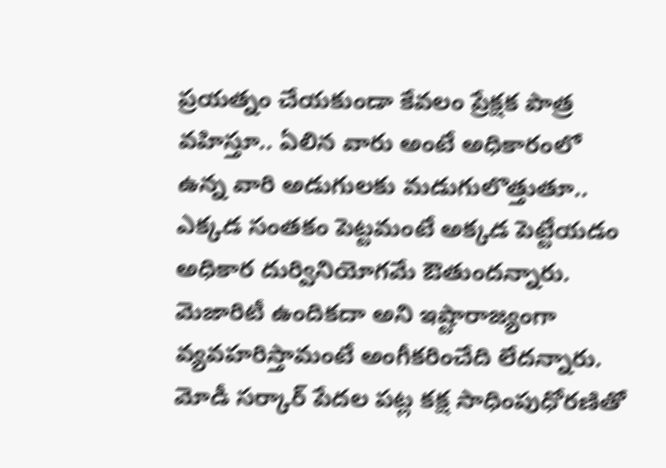ప్రయత్నం చేయకుండా కేవలం ప్రేక్షక పాత్ర వహిస్తూ.. ఏలిన వారు అంటే అధికారంలో ఉన్న వారి అడుగులకు మడుగులొత్తుతూ.. ఎక్కడ సంతకం పెట్టమంటే అక్కడ పెట్టేయడం అధికార దుర్వినియోగమే ఔతుందన్నారు.
మెజారిటీ ఉందికదా అని ఇష్టారాజ్యంగా వ్యవహరిస్తామంటే అంగీకరించేది లేదన్నారు. మోడీ సర్కార్ పేదల పట్ల కక్ష సాధింపుధోరణితో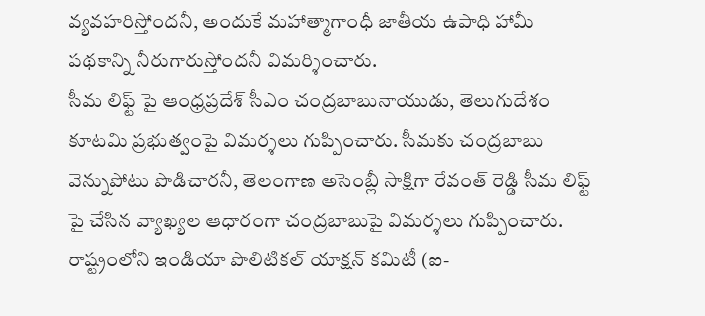వ్యవహరిస్తోందనీ, అందుకే మహాత్మాగాంధీ జాతీయ ఉపాధి హామీ పథకాన్ని నీరుగారుస్తోందనీ విమర్శించారు.
సీమ లిఫ్ట్ పై ఆంధ్రప్రదేశ్ సీఎం చంద్రబాబునాయుడు, తెలుగుదేశం కూటమి ప్రభుత్వంపై విమర్శలు గుప్పించారు. సీమకు చంద్రబాబు వెన్నుపోటు పొడిచారనీ, తెలంగాణ అసెంబ్లీ సాక్షిగా రేవంత్ రెడ్డి సీమ లిఫ్ట్ పై చేసిన వ్యాఖ్యల ఆధారంగా చంద్రబాబుపై విమర్శలు గుప్పించారు.
రాష్ట్రంలోని ఇండియా పొలిటికల్ యాక్షన్ కమిటీ (ఐ-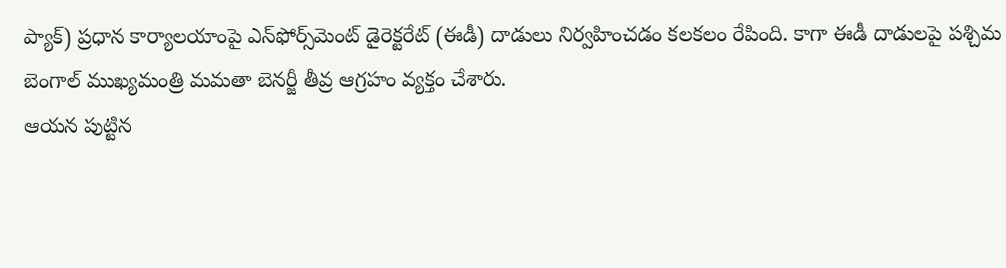ప్యాక్) ప్రధాన కార్యాలయాంపై ఎన్‌ఫోర్స్‌మెంట్ డైరెక్టరేట్ (ఈడీ) దాడులు నిర్వహించడం కలకలం రేపింది. కాగా ఈడీ దాడులపై పశ్చిమ బెంగాల్ ముఖ్యమంత్రి మమతా బెనర్జీ తీవ్ర ఆగ్రహం వ్యక్తం చేశారు.
ఆయన పుట్టిన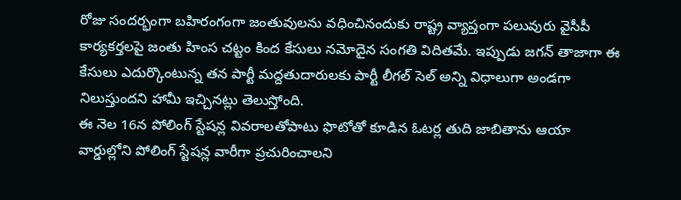రోజు సందర్భంగా బహిరంగంగా జంతువులను వధించినందుకు రాష్ట్ర వ్యాప్తంగా పలువురు వైసీపీ కార్యకర్తలపై జంతు హింస చట్టం కింద కేసులు నమోదైన సంగతి విదితమే. ఇప్పుడు జగన్ తాజాగా ఈ కేసులు ఎదుర్కొంటున్న తన పార్టీ మద్దతుదారులకు పార్టీ లీగల్ సెల్ అన్ని విధాలుగా అండగా నిలుస్తుందని హామీ ఇచ్చినట్లు తెలుస్తోంది.
ఈ నెల 16న పోలింగ్‌ స్టేషన్ల వివరాలతోపాటు ఫొటోతో కూడిన ఓటర్ల తుది జాబితాను ఆయా వార్డుల్లోని పోలింగ్‌ స్టేషన్ల వారీగా ప్రచురించాలని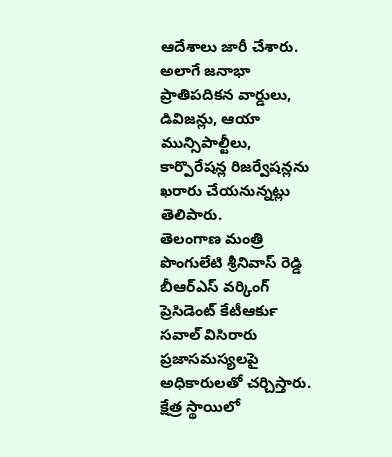ఆదేశాలు జారీ చేశారు. అలాగే జనాభా ప్రాతిపదికన వార్డులు, డివిజన్లు, ఆయా మున్సిపాల్టీలు, కార్పొరేషన్ల రిజర్వేషన్లను ఖరారు చేయనున్నట్లు తెలిపారు.
తెలంగాణ మంత్రి పొంగులేటి శ్రీనివాస్ రెడ్డి బీఆర్ఎస్ వర్కింగ్ ప్రెసిడెంట్ కేటీఆర్‍కు సవాల్ విసిరారు
ప్రజాసమస్యలపై అధికారులతో చర్చిస్తారు. క్షేత్ర స్థాయిలో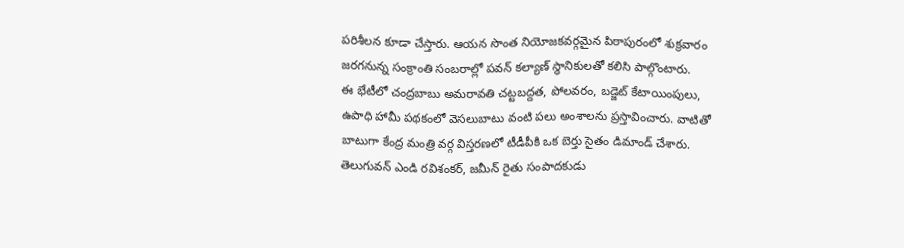పరిశీలన కూడా చేస్తారు. ఆయన సొంత నియోజకవర్గమైన పిఠాపురంలో శుక్రవారం జరగనున్న సంక్రాంతి సంబరాల్లో పవన్ కల్యాణ్ స్థానికులతో కలిసి పాల్గొంటారు.
ఈ భేటీలో చంద్రబాబు అమరావతి చట్టబద్దత, పోలవరం, బడ్జెట్ కేటాయింపులు, ఉపాధి హామీ పథకంలో వెసలుబాటు వంటి పలు అంశాలను ప్రస్తావించారు. వాటితో బాటుగా కేంద్ర మంత్రి వర్గ విస్తరణలో టీడీపీకి ఒక బెర్తు సైతం డిమాండ్ చేశారు.
తెలుగువన్ ఎండి రవిశంకర్, జమీన్ రైతు సంపాదకుడు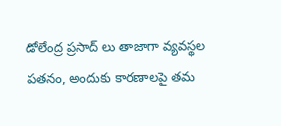డోలేంద్ర ప్రసాద్ లు తాజాగా వ్యవస్థల పతనం, అందుకు కారణాలపై తమ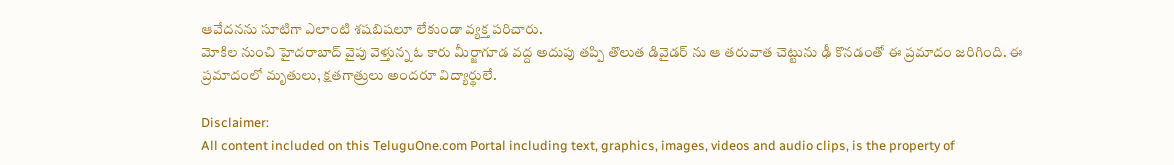ఆవేదనను సూటిగా ఎలాంటి శషబిషలూ లేకుండా వ్యక్త పరిచారు.
మోకిల నుంచి హైదరాబాద్‌ వైపు వెళ్తున్న ఓ కారు మీర్జాగూడ వద్ద అదుపు తప్పి తొలుత డివైడర్ ను ఆ తరువాత చెట్టును ఢీ కొనడంతో ఈ ప్రమాదం జరిగింది. ఈ ప్రమాదంలో మృతులు, క్షతగాత్రులు అందరూ విద్యార్థులే.

Disclaimer:
All content included on this TeluguOne.com Portal including text, graphics, images, videos and audio clips, is the property of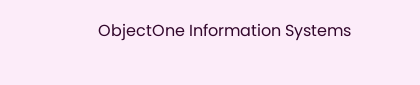ObjectOne Information Systems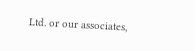Ltd. or our associates,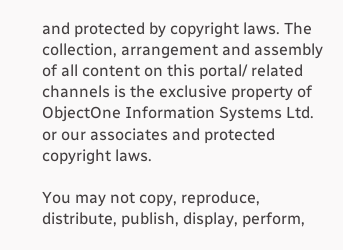and protected by copyright laws. The collection, arrangement and assembly of all content on this portal/ related channels is the exclusive property of ObjectOne Information Systems Ltd. or our associates and protected copyright laws.

You may not copy, reproduce, distribute, publish, display, perform,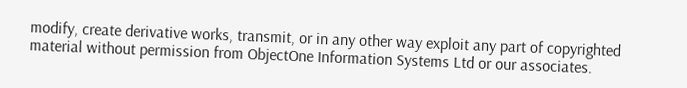modify, create derivative works, transmit, or in any other way exploit any part of copyrighted material without permission from ObjectOne Information Systems Ltd or our associates.